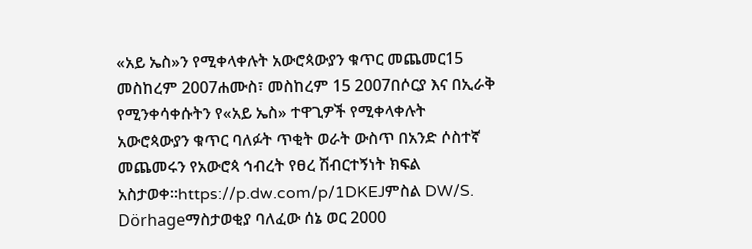«አይ ኤስ»ን የሚቀላቀሉት አውሮጳውያን ቁጥር መጨመር15 መስከረም 2007ሐሙስ፣ መስከረም 15 2007በሶርያ እና በኢራቅ የሚንቀሳቀሱትን የ«አይ ኤስ» ተዋጊዎች የሚቀላቀሉት አውሮጳውያን ቁጥር ባለፉት ጥቂት ወራት ውስጥ በአንድ ሶስተኛ መጨመሩን የአውሮጳ ኅብረት የፀረ ሽብርተኝነት ክፍል አስታወቀ።https://p.dw.com/p/1DKEJምስል DW/S. Dörhageማስታወቂያ ባለፈው ሰኔ ወር 2000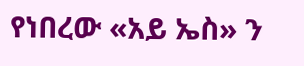የነበረው «አይ ኤስ» ን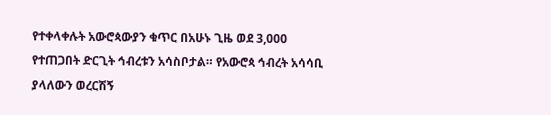የተቀላቀሉት አውሮጳውያን ቁጥር በአሁኑ ጊዜ ወደ 3,000 የተጠጋበት ድርጊት ኅብረቱን አሳስቦታል። የአውሮጳ ኅብረት አሳሳቢ ያላለውን ወረርሽኝ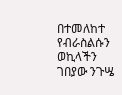በተመለከተ የብራስልሱን ወኪላችን ገበያው ንጉሤ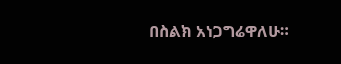በስልክ አነጋግሬዋለሁ።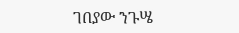ገበያው ንጉሤ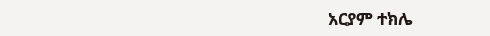አርያም ተክሌ